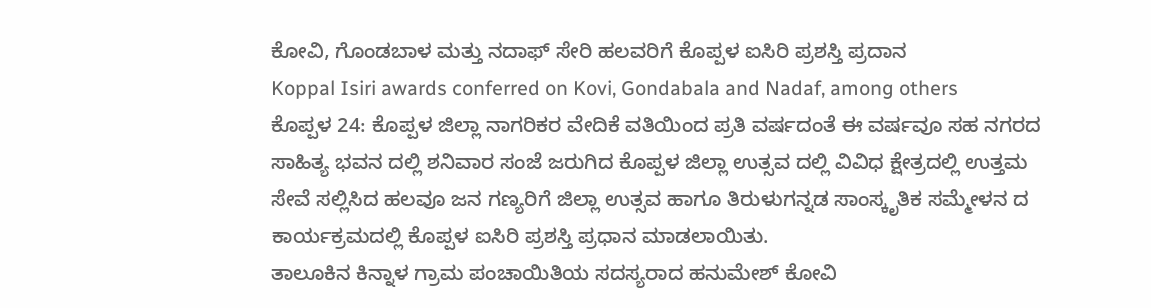ಕೋವಿ, ಗೊಂಡಬಾಳ ಮತ್ತು ನದಾಫ್ ಸೇರಿ ಹಲವರಿಗೆ ಕೊಪ್ಪಳ ಐಸಿರಿ ಪ್ರಶಸ್ತಿ ಪ್ರದಾನ
Koppal Isiri awards conferred on Kovi, Gondabala and Nadaf, among others
ಕೊಪ್ಪಳ 24: ಕೊಪ್ಪಳ ಜಿಲ್ಲಾ ನಾಗರಿಕರ ವೇದಿಕೆ ವತಿಯಿಂದ ಪ್ರತಿ ವರ್ಷದಂತೆ ಈ ವರ್ಷವೂ ಸಹ ನಗರದ ಸಾಹಿತ್ಯ ಭವನ ದಲ್ಲಿ ಶನಿವಾರ ಸಂಜೆ ಜರುಗಿದ ಕೊಪ್ಪಳ ಜಿಲ್ಲಾ ಉತ್ಸವ ದಲ್ಲಿ ವಿವಿಧ ಕ್ಷೇತ್ರದಲ್ಲಿ ಉತ್ತಮ ಸೇವೆ ಸಲ್ಲಿಸಿದ ಹಲವೂ ಜನ ಗಣ್ಯರಿಗೆ ಜಿಲ್ಲಾ ಉತ್ಸವ ಹಾಗೂ ತಿರುಳುಗನ್ನಡ ಸಾಂಸ್ಕೃತಿಕ ಸಮ್ಮೇಳನ ದ ಕಾರ್ಯಕ್ರಮದಲ್ಲಿ ಕೊಪ್ಪಳ ಐಸಿರಿ ಪ್ರಶಸ್ತಿ ಪ್ರಧಾನ ಮಾಡಲಾಯಿತು.
ತಾಲೂಕಿನ ಕಿನ್ನಾಳ ಗ್ರಾಮ ಪಂಚಾಯಿತಿಯ ಸದಸ್ಯರಾದ ಹನುಮೇಶ್ ಕೋವಿ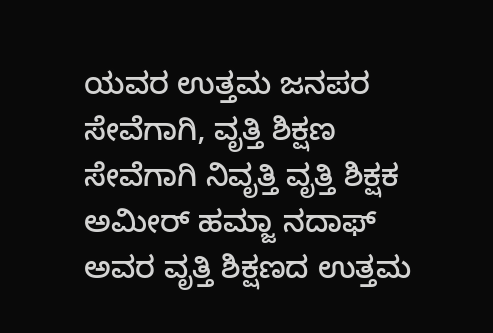ಯವರ ಉತ್ತಮ ಜನಪರ ಸೇವೆಗಾಗಿ, ವೃತ್ತಿ ಶಿಕ್ಷಣ ಸೇವೆಗಾಗಿ ನಿವೃತ್ತಿ ವೃತ್ತಿ ಶಿಕ್ಷಕ ಅಮೀರ್ ಹಮ್ಜಾ ನದಾಫ್ ಅವರ ವೃತ್ತಿ ಶಿಕ್ಷಣದ ಉತ್ತಮ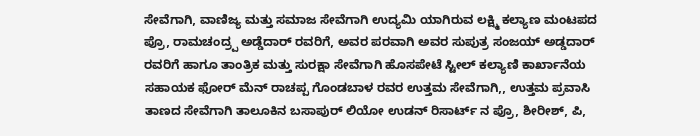ಸೇವೆಗಾಗಿ, ವಾಣಿಜ್ಯ ಮತ್ತು ಸಮಾಜ ಸೇವೆಗಾಗಿ ಉದ್ಯಮಿ ಯಾಗಿರುವ ಲಕ್ಷ್ಮಿ ಕಲ್ಯಾಣ ಮಂಟಪದ ಪ್ರೊ, ರಾಮಚಂದ್ರ್ಪ ಅಡ್ಡೆದಾರ್ ರವರಿಗೆ, ಅವರ ಪರವಾಗಿ ಅವರ ಸುಪುತ್ರ ಸಂಜಯ್ ಅಡ್ಡದಾರ್ ರವರಿಗೆ ಹಾಗೂ ತಾಂತ್ರಿಕ ಮತ್ತು ಸುರಕ್ಷಾ ಸೇವೆಗಾಗಿ ಹೊಸಪೇಟೆ ಸ್ಟೀಲ್ ಕಲ್ಯಾಣಿ ಕಾರ್ಖಾನೆಯ ಸಹಾಯಕ ಫೋರ್ ಮೆನ್ ರಾಚಪ್ಪ ಗೊಂಡಬಾಳ ರವರ ಉತ್ತಮ ಸೇವೆಗಾಗಿ,, ಉತ್ತಮ ಪ್ರವಾಸಿ ತಾಣದ ಸೇವೆಗಾಗಿ ತಾಲೂಕಿನ ಬಸಾಪುರ್ ಲಿಯೋ ಉಡನ್ ರಿಸಾರ್ಟ್ ನ ಪ್ರೊ, ಶೀರೀಶ್, ಪಿ,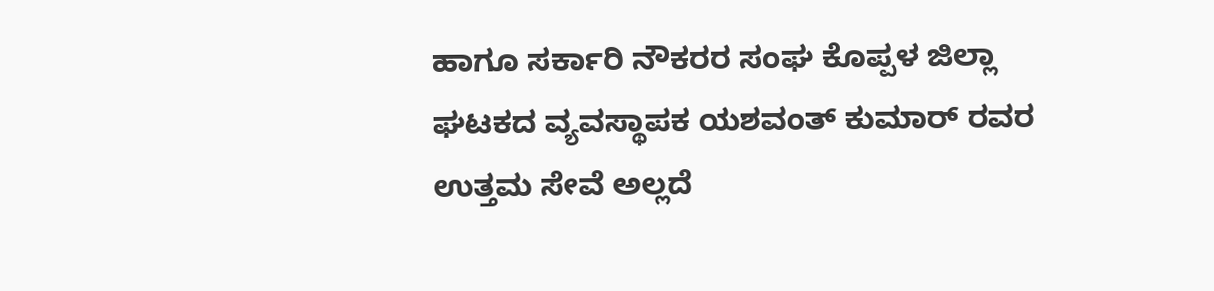ಹಾಗೂ ಸರ್ಕಾರಿ ನೌಕರರ ಸಂಘ ಕೊಪ್ಪಳ ಜಿಲ್ಲಾ ಘಟಕದ ವ್ಯವಸ್ಥಾಪಕ ಯಶವಂತ್ ಕುಮಾರ್ ರವರ ಉತ್ತಮ ಸೇವೆ ಅಲ್ಲದೆ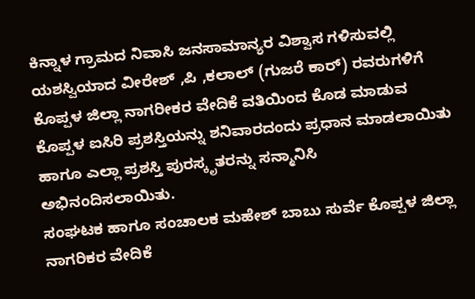ಕಿನ್ನಾಳ ಗ್ರಾಮದ ನಿವಾಸಿ ಜನಸಾಮಾನ್ಯರ ವಿಶ್ವಾಸ ಗಳಿಸುವಲ್ಲಿ ಯಶಸ್ವಿಯಾದ ವೀರೇಶ್ ,ಪಿ ,ಕಲಾಲ್ (ಗುಜರೆ ಕಾರ್) ರವರುಗಳಿಗೆ ಕೊಪ್ಪಳ ಜಿಲ್ಲಾ ನಾಗರೀಕರ ವೇದಿಕೆ ವತಿಯಿಂದ ಕೊಡ ಮಾಡುವ ಕೊಪ್ಪಳ ಐಸಿರಿ ಪ್ರಶಸ್ತಿಯನ್ನು ಶನಿವಾರದಂದು ಪ್ರಧಾನ ಮಾಡಲಾಯಿತು ಹಾಗೂ ಎಲ್ಲಾ ಪ್ರಶಸ್ತಿ ಪುರಸ್ಕೃತರನ್ನು ಸನ್ಮಾನಿಸಿ ಅಭಿನಂದಿಸಲಾಯಿತು.
ಸಂಘಟಕ ಹಾಗೂ ಸಂಚಾಲಕ ಮಹೇಶ್ ಬಾಬು ಸುರ್ವೆ ಕೊಪ್ಪಳ ಜಿಲ್ಲಾ ನಾಗರಿಕರ ವೇದಿಕೆ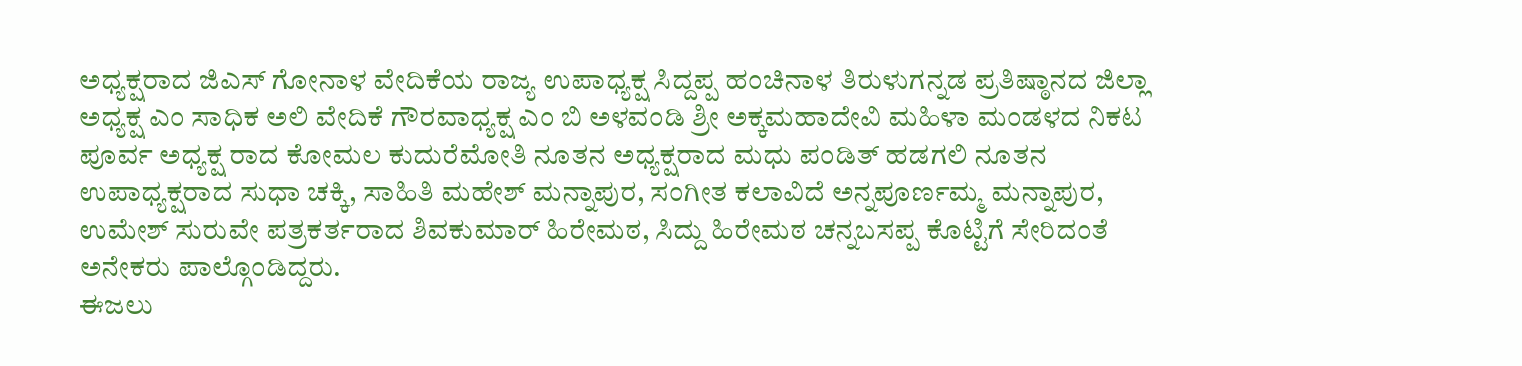ಅಧ್ಯಕ್ಷರಾದ ಜಿಎಸ್ ಗೋನಾಳ ವೇದಿಕೆಯ ರಾಜ್ಯ ಉಪಾಧ್ಯಕ್ಷ ಸಿದ್ದಪ್ಪ ಹಂಚಿನಾಳ ತಿರುಳುಗನ್ನಡ ಪ್ರತಿಷ್ಠಾನದ ಜಿಲ್ಲಾ ಅಧ್ಯಕ್ಷ ಎಂ ಸಾಧಿಕ ಅಲಿ ವೇದಿಕೆ ಗೌರವಾಧ್ಯಕ್ಷ ಎಂ ಬಿ ಅಳವಂಡಿ ಶ್ರೀ ಅಕ್ಕಮಹಾದೇವಿ ಮಹಿಳಾ ಮಂಡಳದ ನಿಕಟ ಪೂರ್ವ ಅಧ್ಯಕ್ಷ ರಾದ ಕೋಮಲ ಕುದುರೆಮೋತಿ ನೂತನ ಅಧ್ಯಕ್ಷರಾದ ಮಧು ಪಂಡಿತ್ ಹಡಗಲಿ ನೂತನ ಉಪಾಧ್ಯಕ್ಷರಾದ ಸುಧಾ ಚಕ್ಕಿ, ಸಾಹಿತಿ ಮಹೇಶ್ ಮನ್ನಾಪುರ, ಸಂಗೀತ ಕಲಾವಿದೆ ಅನ್ನಪೂರ್ಣಮ್ಮ ಮನ್ನಾಪುರ, ಉಮೇಶ್ ಸುರುವೇ ಪತ್ರಕರ್ತರಾದ ಶಿವಕುಮಾರ್ ಹಿರೇಮಠ, ಸಿದ್ದು ಹಿರೇಮಠ ಚನ್ನಬಸಪ್ಪ ಕೊಟ್ಟಿಗೆ ಸೇರಿದಂತೆ ಅನೇಕರು ಪಾಲ್ಗೊಂಡಿದ್ದರು.
ಈಜಲು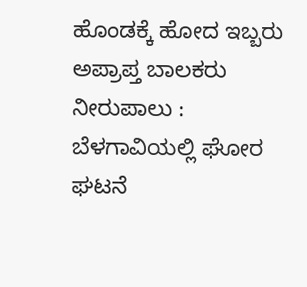ಹೊಂಡಕ್ಕೆ ಹೋದ ಇಬ್ಬರು ಅಪ್ರಾಪ್ತ ಬಾಲಕರು ನೀರುಪಾಲು : ಬೆಳಗಾವಿಯಲ್ಲಿ ಘೋರ ಘಟನೆ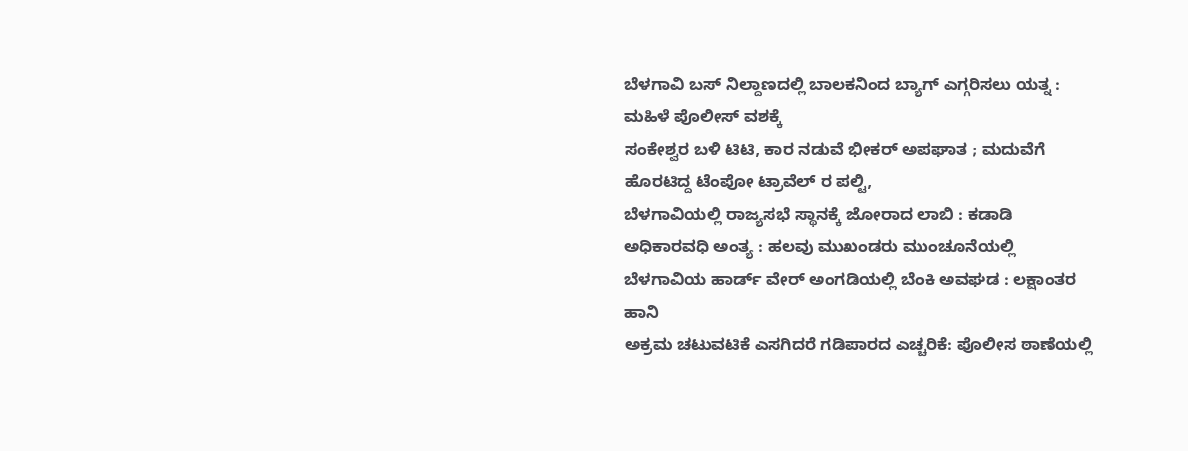ಬೆಳಗಾವಿ ಬಸ್ ನಿಲ್ದಾಣದಲ್ಲಿ ಬಾಲಕನಿಂದ ಬ್ಯಾಗ್ ಎಗ್ಗರಿಸಲು ಯತ್ನ : ಮಹಿಳೆ ಪೊಲೀಸ್ ವಶಕ್ಕೆ
ಸಂಕೇಶ್ವರ ಬಳಿ ಟಿಟಿ, ಕಾರ ನಡುವೆ ಭೀಕರ್ ಅಪಘಾತ ; ಮದುವೆಗೆ ಹೊರಟಿದ್ದ ಟೆಂಪೋ ಟ್ರಾವೆಲ್ ರ ಪಲ್ಟಿ,
ಬೆಳಗಾವಿಯಲ್ಲಿ ರಾಜ್ಯಸಭೆ ಸ್ಥಾನಕ್ಕೆ ಜೋರಾದ ಲಾಬಿ : ಕಡಾಡಿ ಅಧಿಕಾರವಧಿ ಅಂತ್ಯ : ಹಲವು ಮುಖಂಡರು ಮುಂಚೂನೆಯಲ್ಲಿ
ಬೆಳಗಾವಿಯ ಹಾರ್ಡ್ ವೇರ್ ಅಂಗಡಿಯಲ್ಲಿ ಬೆಂಕಿ ಅವಘಡ : ಲಕ್ಷಾಂತರ ಹಾನಿ
ಅಕ್ರಮ ಚಟುವಟಿಕೆ ಎಸಗಿದರೆ ಗಡಿಪಾರದ ಎಚ್ಚರಿಕೆ: ಪೊಲೀಸ ಠಾಣೆಯಲ್ಲಿ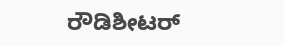ರೌಡಿಶೀಟರ್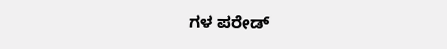ಗಳ ಪರೇಡ್